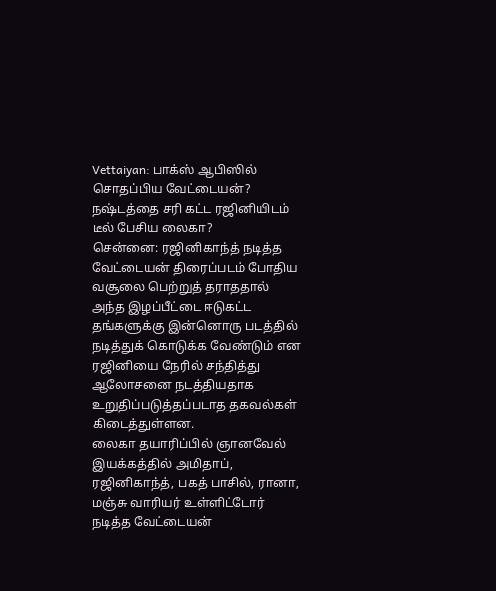Vettaiyan: பாக்ஸ் ஆபிஸில் சொதப்பிய வேட்டையன்? நஷ்டத்தை சரி கட்ட ரஜினியிடம் டீல் பேசிய லைகா?
சென்னை: ரஜினிகாந்த் நடித்த வேட்டையன் திரைப்படம் போதிய வசூலை பெற்றுத் தராததால் அந்த இழப்பீட்டை ஈடுகட்ட தங்களுக்கு இன்னொரு படத்தில் நடித்துக் கொடுக்க வேண்டும் என ரஜினியை நேரில் சந்தித்து ஆலோசனை நடத்தியதாக உறுதிப்படுத்தப்படாத தகவல்கள் கிடைத்துள்ளன.
லைகா தயாரிப்பில் ஞானவேல் இயக்கத்தில் அமிதாப், ரஜினிகாந்த், பகத் பாசில், ரானா, மஞ்சு வாரியர் உள்ளிட்டோர் நடித்த வேட்டையன்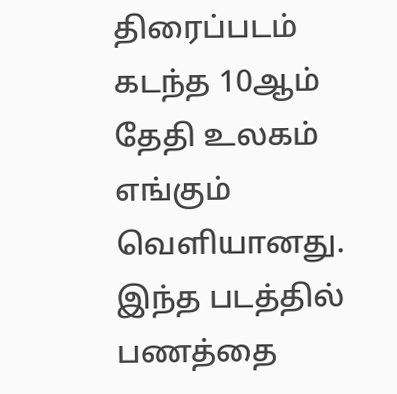திரைப்படம் கடந்த 10ஆம் தேதி உலகம் எங்கும் வெளியானது. இந்த படத்தில் பணத்தை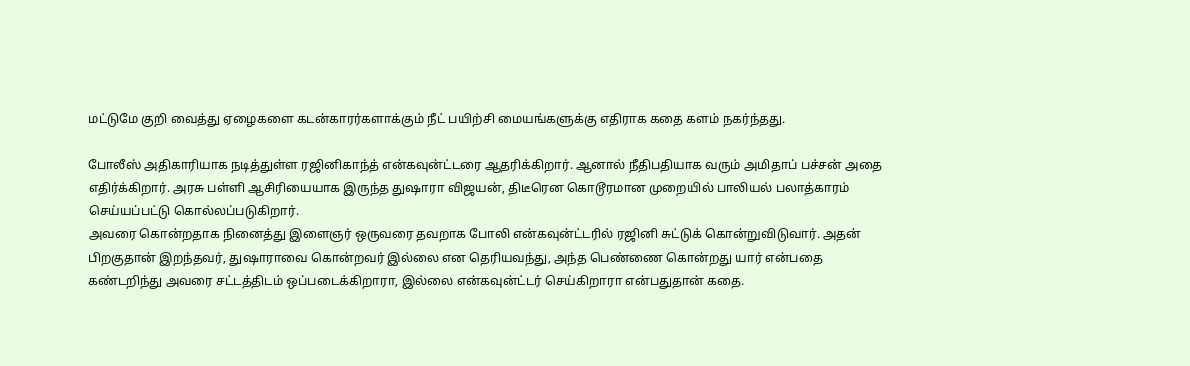மட்டுமே குறி வைத்து ஏழைகளை கடன்காரர்களாக்கும் நீட் பயிற்சி மையங்களுக்கு எதிராக கதை களம் நகர்ந்தது.

போலீஸ் அதிகாரியாக நடித்துள்ள ரஜினிகாந்த் என்கவுன்ட்டரை ஆதரிக்கிறார். ஆனால் நீதிபதியாக வரும் அமிதாப் பச்சன் அதை எதிர்க்கிறார். அரசு பள்ளி ஆசிரியையாக இருந்த துஷாரா விஜயன், திடீரென கொடூரமான முறையில் பாலியல் பலாத்காரம் செய்யப்பட்டு கொல்லப்படுகிறார்.
அவரை கொன்றதாக நினைத்து இளைஞர் ஒருவரை தவறாக போலி என்கவுன்ட்டரில் ரஜினி சுட்டுக் கொன்றுவிடுவார். அதன் பிறகுதான் இறந்தவர், துஷாராவை கொன்றவர் இல்லை என தெரியவந்து, அந்த பெண்ணை கொன்றது யார் என்பதை கண்டறிந்து அவரை சட்டத்திடம் ஒப்படைக்கிறாரா, இல்லை என்கவுன்ட்டர் செய்கிறாரா என்பதுதான் கதை.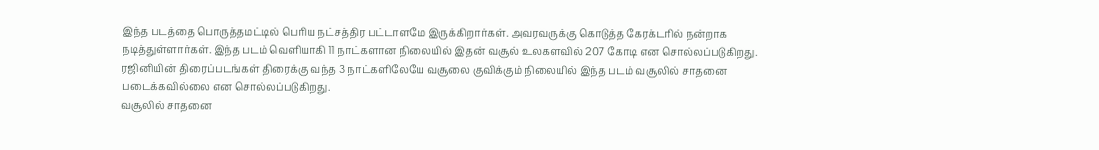இந்த படத்தை பொருத்தமட்டில் பெரிய நட்சத்திர பட்டாளமே இருக்கிறார்கள். அவரவருக்கு கொடுத்த கேரக்டரில் நன்றாக நடித்துள்ளார்கள். இந்த படம் வெளியாகி 11 நாட்களான நிலையில் இதன் வசூல் உலகளவில் 207 கோடி என சொல்லப்படுகிறது. ரஜினியின் திரைப்படங்கள் திரைக்கு வந்த 3 நாட்களிலேயே வசூலை குவிக்கும் நிலையில் இந்த படம் வசூலில் சாதனை படைக்கவில்லை என சொல்லப்படுகிறது.
வசூலில் சாதனை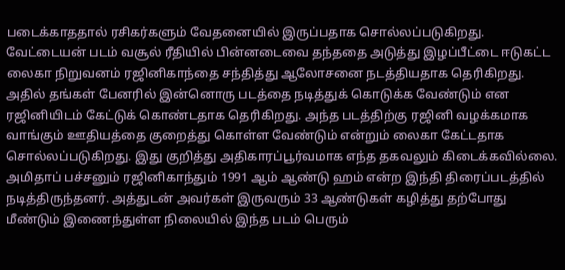படைக்காததால் ரசிகர்களும் வேதனையில் இருப்பதாக சொல்லப்படுகிறது. வேட்டையன் படம் வசூல் ரீதியில் பின்னடைவை தந்ததை அடுத்து இழப்பீட்டை ஈடுகட்ட லைகா நிறுவனம் ரஜினிகாந்தை சந்தித்து ஆலோசனை நடத்தியதாக தெரிகிறது.
அதில் தங்கள் பேனரில் இன்னொரு படத்தை நடித்துக் கொடுக்க வேண்டும் என ரஜினியிடம் கேட்டுக் கொண்டதாக தெரிகிறது. அந்த படத்திற்கு ரஜினி வழக்கமாக வாங்கும் ஊதியத்தை குறைத்து கொள்ள வேண்டும் என்றும் லைகா கேட்டதாக சொல்லப்படுகிறது. இது குறித்து அதிகாரப்பூர்வமாக எந்த தகவலும் கிடைக்கவில்லை.
அமிதாப் பச்சனும் ரஜினிகாந்தும் 1991 ஆம் ஆண்டு ஹம் என்ற இந்தி திரைப்படத்தில் நடித்திருந்தனர். அத்துடன் அவர்கள் இருவரும் 33 ஆண்டுகள் கழித்து தற்போது மீண்டும் இணைந்துள்ள நிலையில் இந்த படம் பெரும்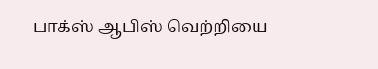பாக்ஸ் ஆபிஸ் வெற்றியை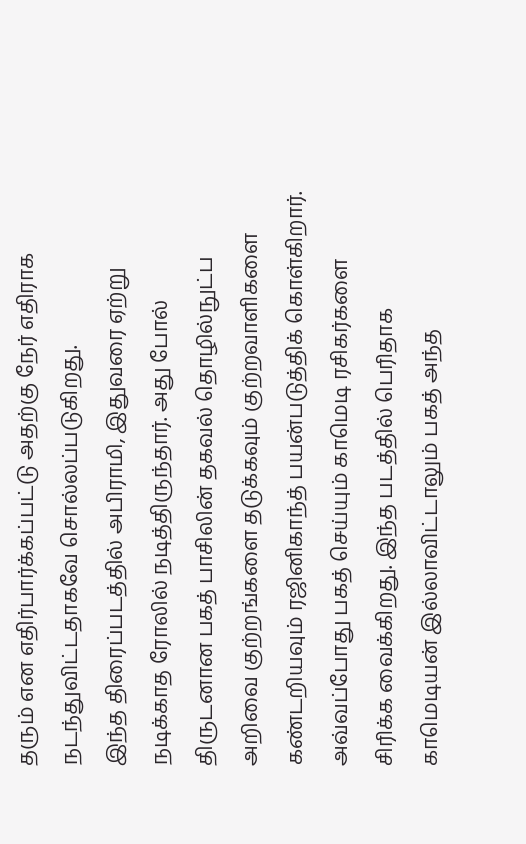தரும் என எதிர்பார்க்கப்பட்டு அதற்கு நேர் எதிராக நடந்துவிட்டதாகவே சொல்லப்படுகிறது.
இந்த திரைப்படத்தில் அபிராமி, இதுவரை ஏற்று நடிக்காத ரோலில் நடித்திருந்தார். அது போல் திருடனான பகத் பாசிலின் தகவல் தொழில்நுட்ப அறிவை குற்றங்களை தடுக்கவும் குற்றவாளிகளை கண்டறியவும் ரஜினிகாந்த் பயன்படுத்திக் கொள்கிறார். அவ்வப்போது பகத் செய்யும் காமெடி ரசிகர்களை சிரிக்க வைக்கிறது. இந்த படத்தில் பெரிதாக காமெடியன் இல்லாவிட்டாலும் பகத் அந்த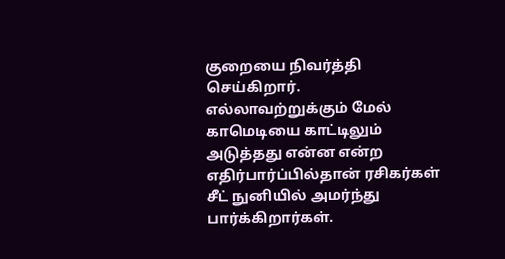குறையை நிவர்த்தி செய்கிறார். எல்லாவற்றுக்கும் மேல் காமெடியை காட்டிலும் அடுத்தது என்ன என்ற எதிர்பார்ப்பில்தான் ரசிகர்கள் சீட் நுனியில் அமர்ந்து பார்க்கிறார்கள்.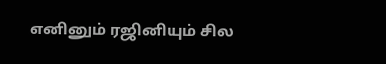எனினும் ரஜினியும் சில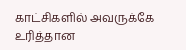காட்சிகளில் அவருக்கே உரித்தான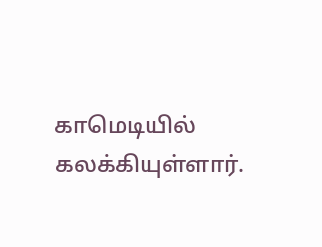காமெடியில் கலக்கியுள்ளார்.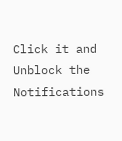Click it and Unblock the Notifications